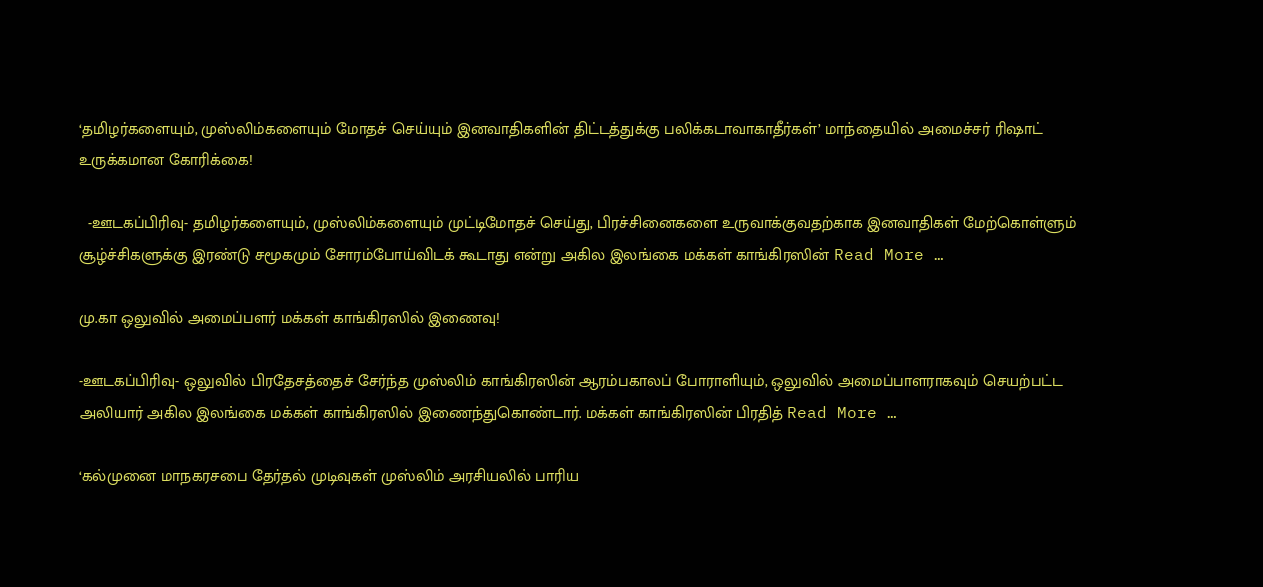‘தமிழர்களையும், முஸ்லிம்களையும் மோதச் செய்யும் இனவாதிகளின் திட்டத்துக்கு பலிக்கடாவாகாதீர்கள்’ மாந்தையில் அமைச்சர் ரிஷாட் உருக்கமான கோரிக்கை!

  -ஊடகப்பிரிவு- தமிழர்களையும், முஸ்லிம்களையும் முட்டிமோதச் செய்து, பிரச்சினைகளை உருவாக்குவதற்காக இனவாதிகள் மேற்கொள்ளும் சூழ்ச்சிகளுக்கு இரண்டு சமூகமும் சோரம்போய்விடக் கூடாது என்று அகில இலங்கை மக்கள் காங்கிரஸின் Read More …

மு.கா ஒலுவில் அமைப்பளர் மக்கள் காங்கிரஸில் இணைவு!

-ஊடகப்பிரிவு- ஒலுவில் பிரதேசத்தைச் சேர்ந்த முஸ்லிம் காங்கிரஸின் ஆரம்பகாலப் போராளியும், ஒலுவில் அமைப்பாளராகவும் செயற்பட்ட அலியார் அகில இலங்கை மக்கள் காங்கிரஸில் இணைந்துகொண்டார். மக்கள் காங்கிரஸின் பிரதித் Read More …

‘கல்முனை மாநகரசபை தேர்தல் முடிவுகள் முஸ்லிம் அரசியலில் பாரிய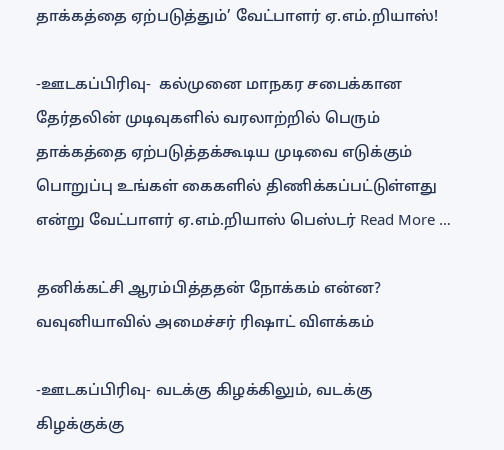தாக்கத்தை ஏற்படுத்தும்’ வேட்பாளர் ஏ.எம்.றியாஸ்!

-ஊடகப்பிரிவு-  கல்முனை மாநகர சபைக்கான தேர்தலின் முடிவுகளில் வரலாற்றில் பெரும் தாக்கத்தை ஏற்படுத்தக்கூடிய முடிவை எடுக்கும் பொறுப்பு உங்கள் கைகளில் திணிக்கப்பட்டுள்ளது என்று வேட்பாளர் ஏ.எம்.றியாஸ் பெஸ்டர் Read More …

தனிக்கட்சி ஆரம்பித்ததன் நோக்கம் என்ன? வவுனியாவில் அமைச்சர் ரிஷாட் விளக்கம்

-ஊடகப்பிரிவு- வடக்கு கிழக்கிலும், வடக்கு கிழக்குக்கு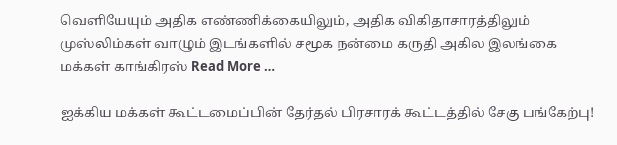வெளியேயும் அதிக எண்ணிக்கையிலும், அதிக விகிதாசாரத்திலும் முஸ்லிம்கள் வாழும் இடங்களில் சமூக நன்மை கருதி அகில இலங்கை மக்கள் காங்கிரஸ் Read More …

ஐக்கிய மக்கள் கூட்டமைப்பின் தேர்தல் பிரசாரக் கூட்டத்தில் சேகு பங்கேற்பு!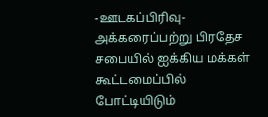-ஊடகப்பிரிவு- அக்கரைப்பற்று பிரதேச சபையில் ஐக்கிய மக்கள் கூட்டமைப்பில் போட்டியிடும்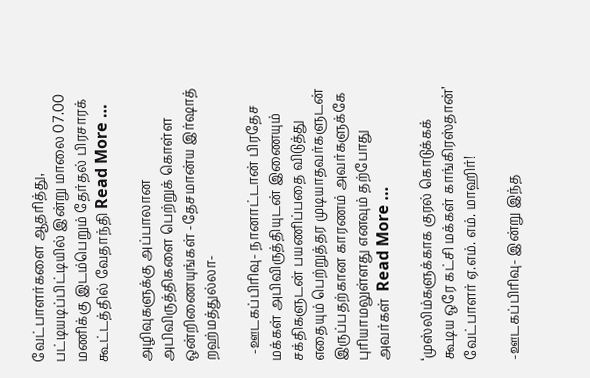வேட்பாளர்களை ஆதரித்து, பட்டியடிப்பிட்டியில் இன்று மாலை 07.00 மணிக்கு இடம்பெறும் தேர்தல் பிரசாரக் கூட்டத்தில் வேதாந்தி Read More …

அழிவுகளுக்கு அப்பாலான அபிவிருத்திகளை பெற்றுக் கொள்ள ஒன்றிணையுங்கள் -தேசமான்ய இர்ஷாத் றஹ்மத்துல்லா-

  -ஊடகப்பிரிவு- நானாட்டான் பிரதேச மக்கள் அபிவிருத்தியுடன் இணையும் சக்திகளுடன் பயணிப்பதை விடுத்து எதையும் பெற்றுத்தர முடியாதவர்களுடன்  இருப்பதற்கான காரணம் அவர்களுக்கே புரியாமலுள்ளது எனவும் தற்போது அவர்கள்  Read More …

‘முஸ்லிம்களுக்காக குரல் கொடுக்கக் கூடிய ஒரே கட்சி மக்கள் காங்கிரஸ்தான்’ வேட்பாளர் ஏ.எம். எம். மாஹிர்!

-ஊடகப்பிரிவு- இன்று இந்த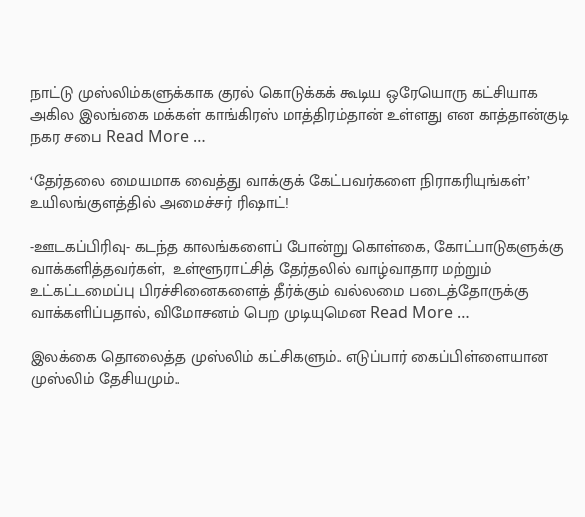நாட்டு முஸ்லிம்களுக்காக குரல் கொடுக்கக் கூடிய ஒரேயொரு கட்சியாக அகில இலங்கை மக்கள் காங்கிரஸ் மாத்திரம்தான் உள்ளது என காத்தான்குடி நகர சபை Read More …

‘தேர்தலை மையமாக வைத்து வாக்குக் கேட்பவர்களை நிராகரியுங்கள்’ உயிலங்குளத்தில் அமைச்சர் ரிஷாட்!

-ஊடகப்பிரிவு- கடந்த காலங்களைப் போன்று கொள்கை, கோட்பாடுகளுக்கு வாக்களித்தவர்கள்,  உள்ளூராட்சித் தேர்தலில் வாழ்வாதார மற்றும் உட்கட்டமைப்பு பிரச்சினைகளைத் தீர்க்கும் வல்லமை படைத்தோருக்கு வாக்களிப்பதால், விமோசனம் பெற முடியுமென Read More …

இலக்கை தொலைத்த முஸ்லிம் கட்சிகளும்.. எடுப்பார் கைப்பிள்ளையான முஸ்லிம் தேசியமும்..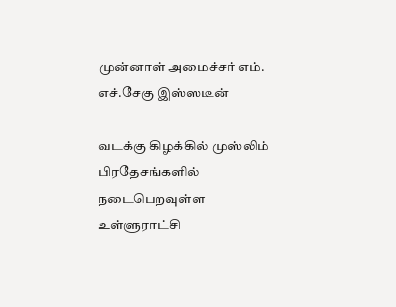முன்னாள் அமைச்சர் எம். எச்.சேகு இஸ்ஸடீன்

வடக்கு கிழக்கில் முஸ்லிம் பிரதேசங்களில் நடைபெறவுள்ள உள்ளுராட்சி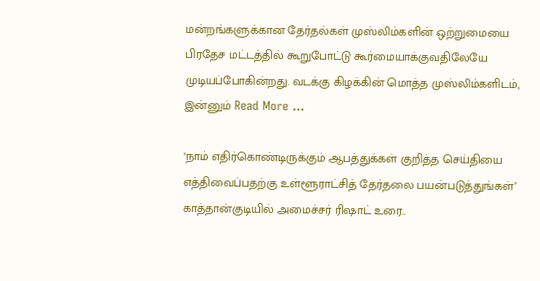மன்றங்களுக்கான தேர்தல்கள் முஸ்லிம்களின் ஒற்றுமையை பிரதேச மட்டத்தில் கூறுபோட்டு கூர்மையாக்குவதிலேயே முடியப்போகின்றது. வடக்கு கிழக்கின் மொத்த முஸ்லிம்களிடம், இன்னும் Read More …

‘நாம் எதிர்கொண்டிருக்கும் ஆபத்துக்கள் குறித்த செய்தியை எத்திவைப்பதற்கு உள்ளூராட்சித் தேர்தலை பயன்படுத்துங்கள்’ காத்தான்குடியில் அமைச்சர் ரிஷாட் உரை..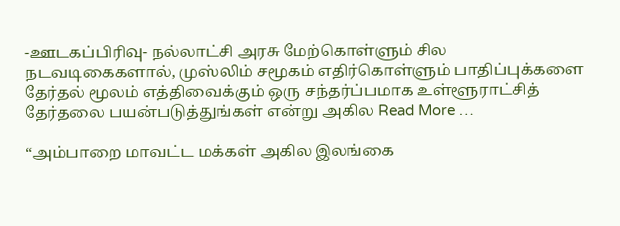-ஊடகப்பிரிவு- நல்லாட்சி அரசு மேற்கொள்ளும் சில நடவடிகைகளால், முஸ்லிம் சமூகம் எதிர்கொள்ளும் பாதிப்புக்களை தேர்தல் மூலம் எத்திவைக்கும் ஒரு சந்தர்ப்பமாக உள்ளூராட்சித் தேர்தலை பயன்படுத்துங்கள் என்று அகில Read More …

“அம்பாறை மாவட்ட மக்கள் அகில இலங்கை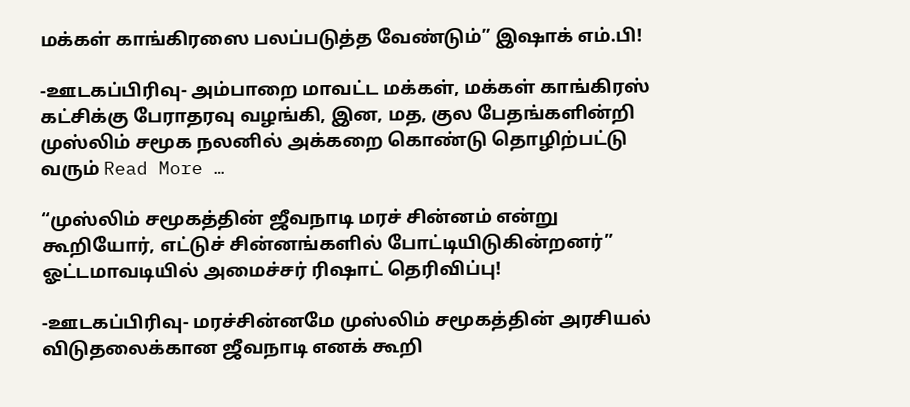மக்கள் காங்கிரஸை பலப்படுத்த வேண்டும்” இஷாக் எம்.பி!

-ஊடகப்பிரிவு- அம்பாறை மாவட்ட மக்கள், மக்கள் காங்கிரஸ் கட்சிக்கு பேராதரவு வழங்கி, இன, மத, குல பேதங்களின்றி முஸ்லிம் சமூக நலனில் அக்கறை கொண்டு தொழிற்பட்டு வரும் Read More …

“முஸ்லிம் சமூகத்தின் ஜீவநாடி மரச் சின்னம் என்று கூறியோர், எட்டுச் சின்னங்களில் போட்டியிடுகின்றனர்” ஓட்டமாவடியில் அமைச்சர் ரிஷாட் தெரிவிப்பு!

-ஊடகப்பிரிவு- மரச்சின்னமே முஸ்லிம் சமூகத்தின் அரசியல் விடுதலைக்கான ஜீவநாடி எனக் கூறி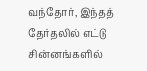வந்தோர், இந்தத் தேர்தலில் எட்டு சின்னங்களில்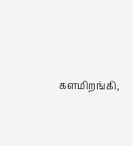களமிறங்கி,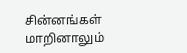சின்னங்கள் மாறினாலும்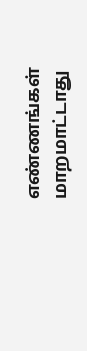எண்ணங்கள் மாறமாட்டாது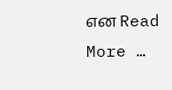என Read More …